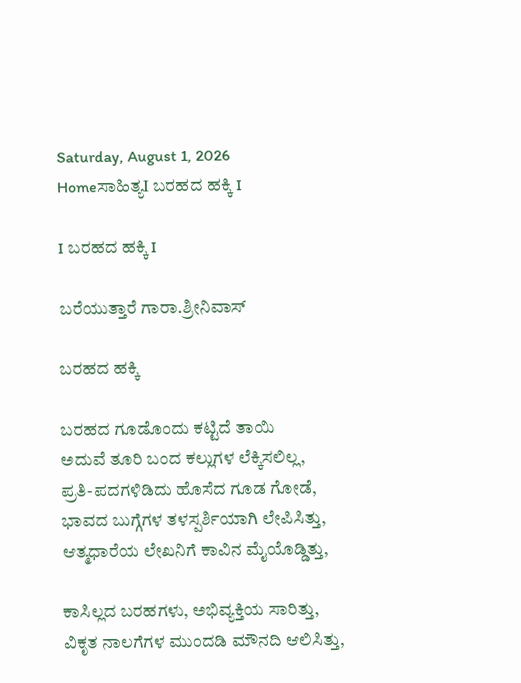Saturday, August 1, 2026
Homeಸಾಹಿತ್ಯI ಬರಹದ ಹಕ್ಕಿ I

I ಬರಹದ ಹಕ್ಕಿ I

ಬರೆಯುತ್ತಾರೆ ಗಾರಾ.ಶ್ರೀನಿವಾಸ್

ಬರಹದ ಹಕ್ಕಿ

ಬರಹದ ಗೂಡೊಂದು ಕಟ್ಟಿದೆ ತಾಯಿ
ಅದುವೆ ತೂರಿ ಬಂದ ಕಲ್ಲುಗಳ ಲೆಕ್ಕಿಸಲಿಲ್ಲ,
ಪ್ರತಿ-ಪದಗಳಿಡಿದು ಹೊಸೆದ ಗೂಡ ಗೋಡೆ,
ಭಾವದ ಬುಗ್ಗೆಗಳ ತಳಸ್ಪರ್ಶಿಯಾಗಿ ಲೇಪಿಸಿತ್ತು,
ಆತ್ಮಧಾರೆಯ ಲೇಖನಿಗೆ ಕಾವಿನ ಮೈಯೊಡ್ಡಿತ್ತು,

ಕಾಸಿಲ್ಲದ ಬರಹಗಳು, ಅಭಿವ್ಯಕ್ತಿಯ ಸಾರಿತ್ತು,
ವಿಕೃತ ನಾಲಗೆಗಳ ಮುಂದಡಿ ಮೌನದಿ ಆಲಿಸಿತ್ತು,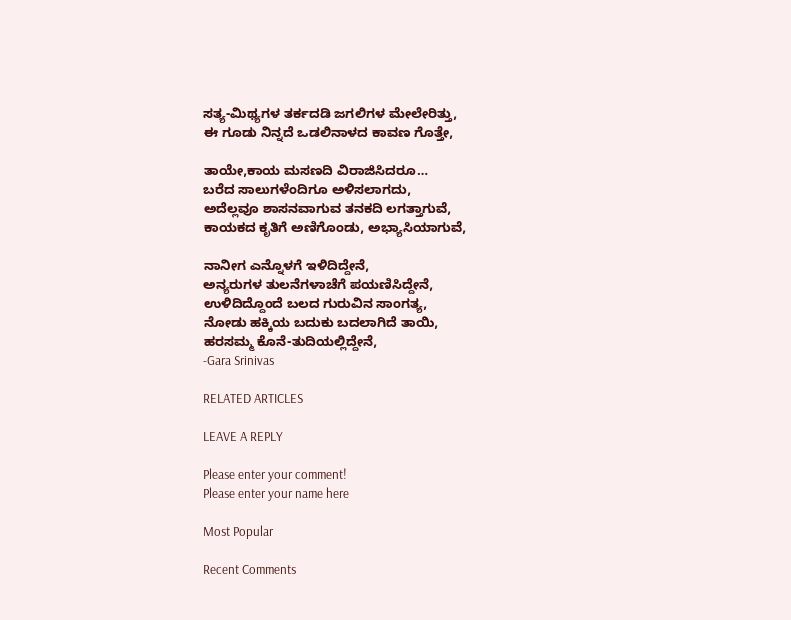ಸತ್ಯ-ಮಿಥ್ಯಗಳ ತರ್ಕದಡಿ ಜಗಲಿಗಳ ಮೇಲೇರಿತ್ತು,
ಈ ಗೂಡು ನಿನ್ನದೆ ಒಡಲಿನಾಳದ ಕಾವಣ ಗೊತ್ತೇ,

ತಾಯೇ,ಕಾಯ ಮಸಣದಿ ವಿರಾಜಿಸಿದರೂ…
ಬರೆದ ಸಾಲುಗಳೆಂದಿಗೂ ಅಳಿಸಲಾಗದು,
ಅದೆಲ್ಲವೂ ಶಾಸನವಾಗುವ ತನಕದಿ ಲಗತ್ತಾಗುವೆ,
ಕಾಯಕದ ಕೃತಿಗೆ ಅಣಿಗೊಂಡು, ಅಭ್ಯಾಸಿಯಾಗುವೆ,

ನಾನೀಗ ಎನ್ನೊಳಗೆ ಇಳಿದಿದ್ದೇನೆ,
ಅನ್ಯರುಗಳ ತುಲನೆಗಳಾಚೆಗೆ ಪಯಣಿಸಿದ್ದೇನೆ,
ಉಳಿದಿದ್ದೊಂದೆ ಬಲದ ಗುರುವಿನ ಸಾಂಗತ್ಯ,
ನೋಡು ಹಕ್ಕಿಯ ಬದುಕು ಬದಲಾಗಿದೆ ತಾಯಿ,
ಹರಸಮ್ಮ ಕೊನೆ-ತುದಿಯಲ್ಲಿದ್ದೇನೆ,
-Gara Srinivas

RELATED ARTICLES

LEAVE A REPLY

Please enter your comment!
Please enter your name here

Most Popular

Recent Comments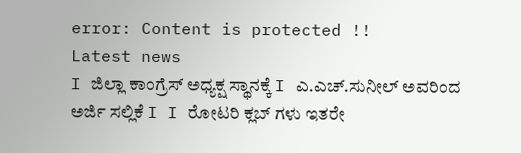error: Content is protected !!
Latest news
I ಜಿಲ್ಲಾ ಕಾಂಗ್ರೆಸ್ ಅಧ್ಯಕ್ಷ ಸ್ಥಾನಕ್ಕೆ I ಎ.ಎಚ್.ಸುನೀಲ್ ಅವರಿಂದ ಅರ್ಜಿ ಸಲ್ಲಿಕೆ I I ರೋಟರಿ ಕ್ಲಬ್ ಗಳು ಇತರೇ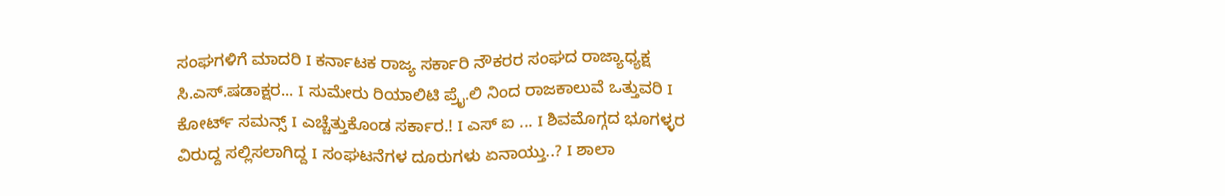ಸಂಘಗಳಿಗೆ ಮಾದರಿ I ಕರ್ನಾಟಕ ರಾಜ್ಯ ಸರ್ಕಾರಿ ನೌಕರರ ಸಂಘದ ರಾಜ್ಯಾಧ್ಯಕ್ಷ ಸಿ.ಎಸ್.ಷಡಾಕ್ಷರ... I ಸುಮೇರು ರಿಯಾಲಿಟಿ ಪ್ರೈ.ಲಿ ನಿಂದ ರಾಜಕಾಲುವೆ ಒತ್ತುವರಿ‌ I ಕೋರ್ಟ್ ಸಮನ್ಸ್ I ಎಚ್ಚೆತ್ತುಕೊಂಡ ಸರ್ಕಾರ.! I ಎಸ್ ಐ ... I ಶಿವಮೊಗ್ಗದ ಭೂಗಳ್ಳರ ವಿರುದ್ದ ಸಲ್ಲಿಸಲಾಗಿದ್ದ I ಸಂಘಟನೆಗಳ ದೂರುಗಳು ಏನಾಯ್ತು..? I ಶಾಲಾ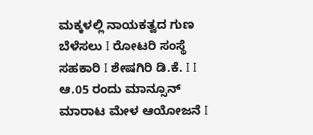ಮಕ್ಕಳಲ್ಲಿ ನಾಯಕತ್ವದ ಗುಣ ಬೆಳೆಸಲು I ರೋಟರಿ ಸಂಸ್ಥೆ ಸಹಕಾರಿ I ಶೇಷಗಿರಿ ಡಿ.ಕೆ. I I ಆ.05 ರಂದು ಮಾನ್ಸೂನ್ ಮಾರಾಟ ಮೇಳ ಆಯೋಜನೆ I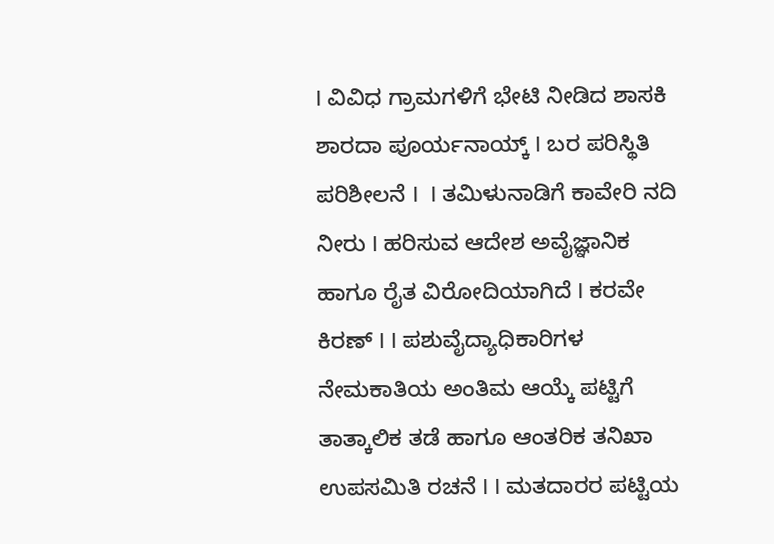I ವಿವಿಧ ಗ್ರಾಮಗಳಿಗೆ ಭೇಟಿ ನೀಡಿದ ಶಾಸಕಿ ಶಾರದಾ ಪೂರ್ಯನಾಯ್ಕ್ I ಬರ ಪರಿಸ್ಥಿತಿ ಪರಿಶೀಲನೆ I  I ತಮಿಳುನಾಡಿಗೆ ಕಾವೇರಿ ನದಿ ನೀರು‌ I ಹರಿಸುವ ಆದೇಶ ಅವೈಜ್ಞಾನಿಕ ಹಾಗೂ ರೈತ ವಿರೋದಿಯಾಗಿದೆ I ಕರವೇ ಕಿರಣ್ I I ಪಶುವೈದ್ಯಾಧಿಕಾರಿಗಳ ನೇಮಕಾತಿಯ ಅಂತಿಮ ಆಯ್ಕೆ ಪಟ್ಟಿಗೆ ತಾತ್ಕಾಲಿಕ ತಡೆ ಹಾಗೂ ಆಂತರಿಕ ತನಿಖಾ ಉಪಸಮಿತಿ ರಚನೆ I I ಮತದಾರರ ಪಟ್ಟಿಯ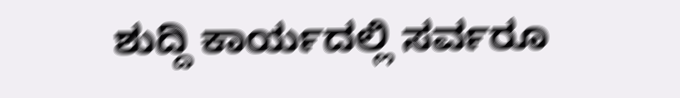ಶುದ್ದಿ ಕಾರ್ಯದಲ್ಲಿ ಸರ್ವರೂ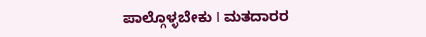ಪಾಲ್ಗೊಳ್ಳಬೇಕು I ಮತದಾರರ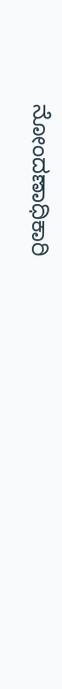ನೋಂದಣಾಧಿಕಾರಿ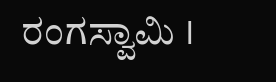ರಂಗಸ್ವಾಮಿ I